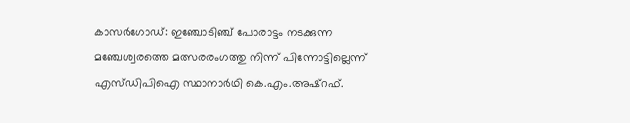കാസർഗോഡ്: ഇഞ്ചോടിഞ്ച് പോരാട്ടം നടക്കുന്ന മഞ്ചേശ്വരത്തെ മത്സരരംഗത്തു നിന്ന് പിന്നോട്ടില്ലെന്ന് എസ്ഡിപിഐ സ്ഥാനാർഥി കെ.എം.അഷ്റഫ്.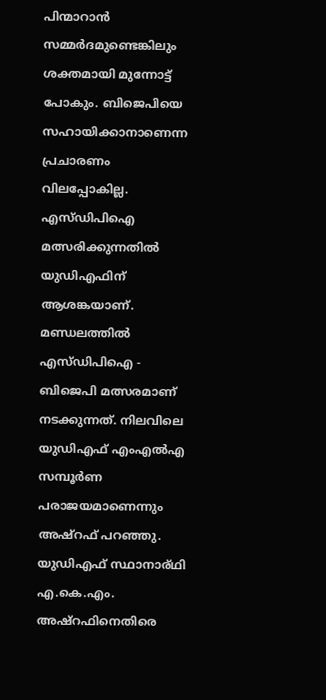പിന്മാറാൻ സമ്മർദമുണ്ടെങ്കിലും ശക്തമായി മുന്നോട്ട് പോകും. ബിജെപിയെ സഹായിക്കാനാണെന്ന പ്രചാരണം വിലപ്പോകില്ല.
എസ്ഡിപിഐ മത്സരിക്കുന്നതിൽ യുഡിഎഫിന് ആശങ്കയാണ്. മണ്ഡലത്തിൽ എസ്ഡിപിഐ - ബിജെപി മത്സരമാണ് നടക്കുന്നത്. നിലവിലെ യുഡിഎഫ് എംഎൽഎ സമ്പൂർണ പരാജയമാണെന്നും അഷ്റഫ് പറഞ്ഞു. യുഡിഎഫ് സ്ഥാനാര്ഥി എ.കെ.എം. അഷ്റഫിനെതിരെ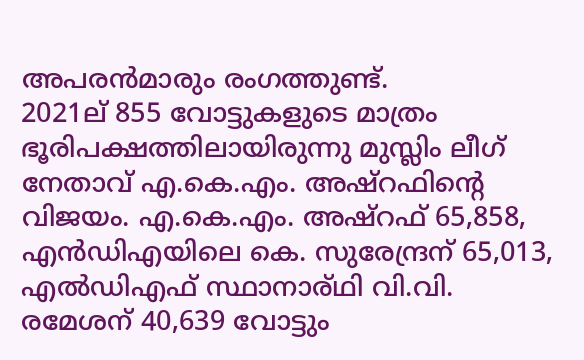അപരൻമാരും രംഗത്തുണ്ട്.
2021ല് 855 വോട്ടുകളുടെ മാത്രം ഭൂരിപക്ഷത്തിലായിരുന്നു മുസ്ലിം ലീഗ് നേതാവ് എ.കെ.എം. അഷ്റഫിന്റെ വിജയം. എ.കെ.എം. അഷ്റഫ് 65,858, എൻഡിഎയിലെ കെ. സുരേന്ദ്രന് 65,013, എൽഡിഎഫ് സ്ഥാനാര്ഥി വി.വി. രമേശന് 40,639 വോട്ടും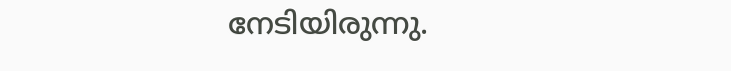നേടിയിരുന്നു.